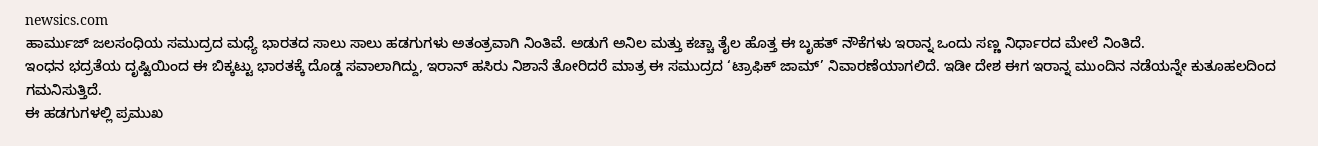newsics.com
ಹಾರ್ಮುಜ್ ಜಲಸಂಧಿಯ ಸಮುದ್ರದ ಮಧ್ಯೆ ಭಾರತದ ಸಾಲು ಸಾಲು ಹಡಗುಗಳು ಅತಂತ್ರವಾಗಿ ನಿಂತಿವೆ. ಅಡುಗೆ ಅನಿಲ ಮತ್ತು ಕಚ್ಚಾ ತೈಲ ಹೊತ್ತ ಈ ಬೃಹತ್ ನೌಕೆಗಳು ಇರಾನ್ನ ಒಂದು ಸಣ್ಣ ನಿರ್ಧಾರದ ಮೇಲೆ ನಿಂತಿದೆ.
ಇಂಧನ ಭದ್ರತೆಯ ದೃಷ್ಟಿಯಿಂದ ಈ ಬಿಕ್ಕಟ್ಟು ಭಾರತಕ್ಕೆ ದೊಡ್ಡ ಸವಾಲಾಗಿದ್ದು, ಇರಾನ್ ಹಸಿರು ನಿಶಾನೆ ತೋರಿದರೆ ಮಾತ್ರ ಈ ಸಮುದ್ರದ ‘ಟ್ರಾಫಿಕ್ ಜಾಮ್’ ನಿವಾರಣೆಯಾಗಲಿದೆ. ಇಡೀ ದೇಶ ಈಗ ಇರಾನ್ನ ಮುಂದಿನ ನಡೆಯನ್ನೇ ಕುತೂಹಲದಿಂದ ಗಮನಿಸುತ್ತಿದೆ.
ಈ ಹಡಗುಗಳಲ್ಲಿ ಪ್ರಮುಖ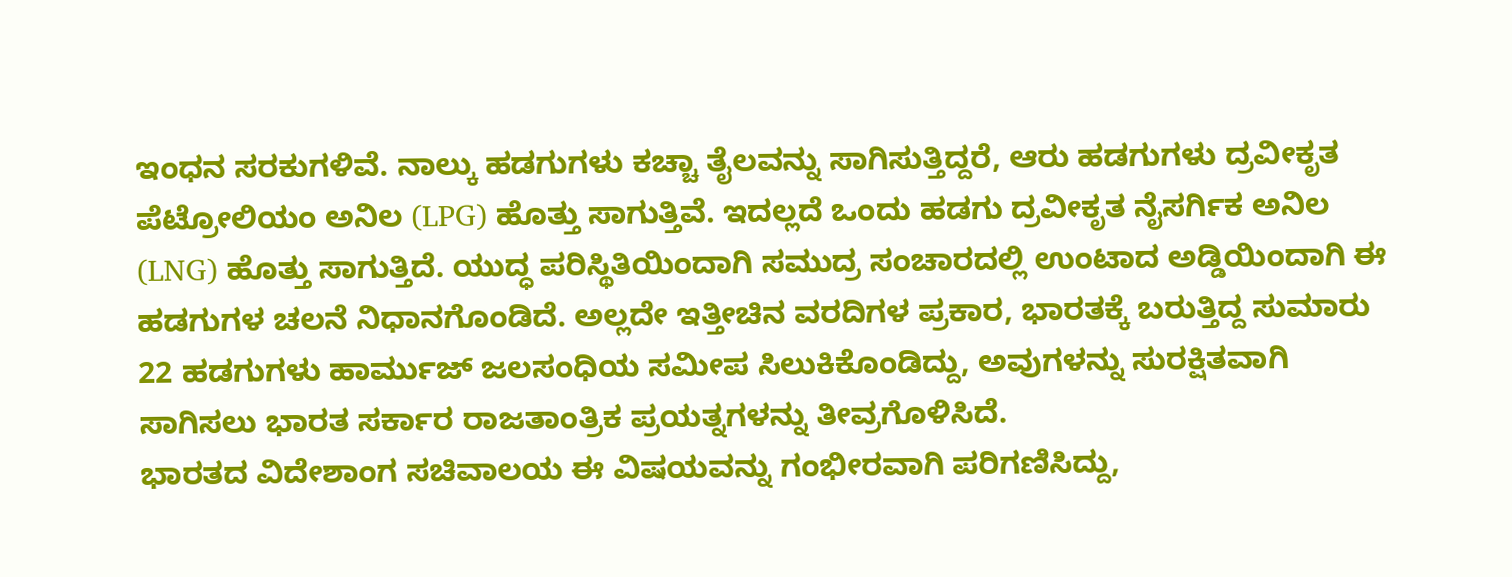ಇಂಧನ ಸರಕುಗಳಿವೆ. ನಾಲ್ಕು ಹಡಗುಗಳು ಕಚ್ಚಾ ತೈಲವನ್ನು ಸಾಗಿಸುತ್ತಿದ್ದರೆ, ಆರು ಹಡಗುಗಳು ದ್ರವೀಕೃತ ಪೆಟ್ರೋಲಿಯಂ ಅನಿಲ (LPG) ಹೊತ್ತು ಸಾಗುತ್ತಿವೆ. ಇದಲ್ಲದೆ ಒಂದು ಹಡಗು ದ್ರವೀಕೃತ ನೈಸರ್ಗಿಕ ಅನಿಲ (LNG) ಹೊತ್ತು ಸಾಗುತ್ತಿದೆ. ಯುದ್ಧ ಪರಿಸ್ಥಿತಿಯಿಂದಾಗಿ ಸಮುದ್ರ ಸಂಚಾರದಲ್ಲಿ ಉಂಟಾದ ಅಡ್ಡಿಯಿಂದಾಗಿ ಈ ಹಡಗುಗಳ ಚಲನೆ ನಿಧಾನಗೊಂಡಿದೆ. ಅಲ್ಲದೇ ಇತ್ತೀಚಿನ ವರದಿಗಳ ಪ್ರಕಾರ, ಭಾರತಕ್ಕೆ ಬರುತ್ತಿದ್ದ ಸುಮಾರು 22 ಹಡಗುಗಳು ಹಾರ್ಮುಜ್ ಜಲಸಂಧಿಯ ಸಮೀಪ ಸಿಲುಕಿಕೊಂಡಿದ್ದು, ಅವುಗಳನ್ನು ಸುರಕ್ಷಿತವಾಗಿ ಸಾಗಿಸಲು ಭಾರತ ಸರ್ಕಾರ ರಾಜತಾಂತ್ರಿಕ ಪ್ರಯತ್ನಗಳನ್ನು ತೀವ್ರಗೊಳಿಸಿದೆ.
ಭಾರತದ ವಿದೇಶಾಂಗ ಸಚಿವಾಲಯ ಈ ವಿಷಯವನ್ನು ಗಂಭೀರವಾಗಿ ಪರಿಗಣಿಸಿದ್ದು,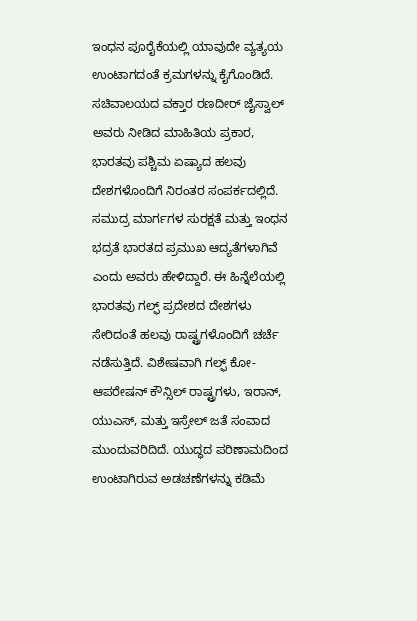ಇಂಧನ ಪೂರೈಕೆಯಲ್ಲಿ ಯಾವುದೇ ವ್ಯತ್ಯಯ ಉಂಟಾಗದಂತೆ ಕ್ರಮಗಳನ್ನು ಕೈಗೊಂಡಿದೆ. ಸಚಿವಾಲಯದ ವಕ್ತಾರ ರಣದೀರ್ ಜೈಸ್ವಾಲ್ ಅವರು ನೀಡಿದ ಮಾಹಿತಿಯ ಪ್ರಕಾರ, ಭಾರತವು ಪಶ್ಚಿಮ ಏಷ್ಯಾದ ಹಲವು ದೇಶಗಳೊಂದಿಗೆ ನಿರಂತರ ಸಂಪರ್ಕದಲ್ಲಿದೆ. ಸಮುದ್ರ ಮಾರ್ಗಗಳ ಸುರಕ್ಷತೆ ಮತ್ತು ಇಂಧನ ಭದ್ರತೆ ಭಾರತದ ಪ್ರಮುಖ ಆದ್ಯತೆಗಳಾಗಿವೆ ಎಂದು ಅವರು ಹೇಳಿದ್ದಾರೆ. ಈ ಹಿನ್ನೆಲೆಯಲ್ಲಿ ಭಾರತವು ಗಲ್ಫ್ ಪ್ರದೇಶದ ದೇಶಗಳು ಸೇರಿದಂತೆ ಹಲವು ರಾಷ್ಟ್ರಗಳೊಂದಿಗೆ ಚರ್ಚೆ ನಡೆಸುತ್ತಿದೆ. ವಿಶೇಷವಾಗಿ ಗಲ್ಫ್ ಕೋ-ಆಪರೇಷನ್ ಕೌನ್ಸಿಲ್ ರಾಷ್ಟ್ರಗಳು, ಇರಾನ್, ಯುಎಸ್, ಮತ್ತು ಇಸ್ರೇಲ್ ಜತೆ ಸಂವಾದ ಮುಂದುವರಿದಿದೆ. ಯುದ್ಧದ ಪರಿಣಾಮದಿಂದ ಉಂಟಾಗಿರುವ ಅಡಚಣೆಗಳನ್ನು ಕಡಿಮೆ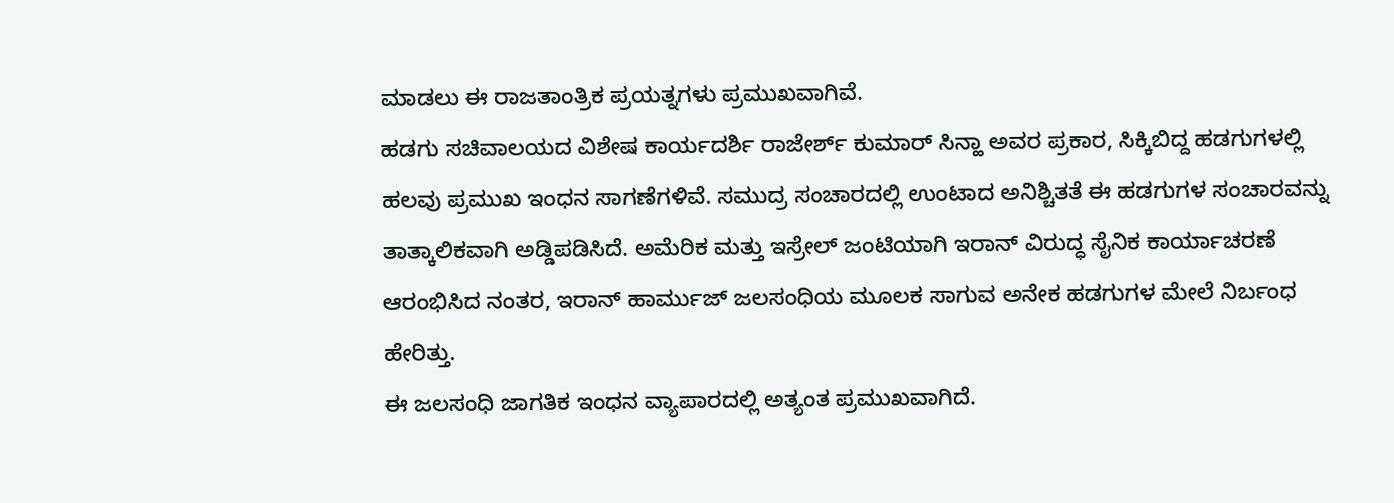ಮಾಡಲು ಈ ರಾಜತಾಂತ್ರಿಕ ಪ್ರಯತ್ನಗಳು ಪ್ರಮುಖವಾಗಿವೆ.
ಹಡಗು ಸಚಿವಾಲಯದ ವಿಶೇಷ ಕಾರ್ಯದರ್ಶಿ ರಾಜೇರ್ಶ್ ಕುಮಾರ್ ಸಿನ್ಹಾ ಅವರ ಪ್ರಕಾರ, ಸಿಕ್ಕಿಬಿದ್ದ ಹಡಗುಗಳಲ್ಲಿ ಹಲವು ಪ್ರಮುಖ ಇಂಧನ ಸಾಗಣೆಗಳಿವೆ. ಸಮುದ್ರ ಸಂಚಾರದಲ್ಲಿ ಉಂಟಾದ ಅನಿಶ್ಚಿತತೆ ಈ ಹಡಗುಗಳ ಸಂಚಾರವನ್ನು ತಾತ್ಕಾಲಿಕವಾಗಿ ಅಡ್ಡಿಪಡಿಸಿದೆ. ಅಮೆರಿಕ ಮತ್ತು ಇಸ್ರೇಲ್ ಜಂಟಿಯಾಗಿ ಇರಾನ್ ವಿರುದ್ಧ ಸೈನಿಕ ಕಾರ್ಯಾಚರಣೆ ಆರಂಭಿಸಿದ ನಂತರ, ಇರಾನ್ ಹಾರ್ಮುಜ್ ಜಲಸಂಧಿಯ ಮೂಲಕ ಸಾಗುವ ಅನೇಕ ಹಡಗುಗಳ ಮೇಲೆ ನಿರ್ಬಂಧ ಹೇರಿತ್ತು.
ಈ ಜಲಸಂಧಿ ಜಾಗತಿಕ ಇಂಧನ ವ್ಯಾಪಾರದಲ್ಲಿ ಅತ್ಯಂತ ಪ್ರಮುಖವಾಗಿದೆ.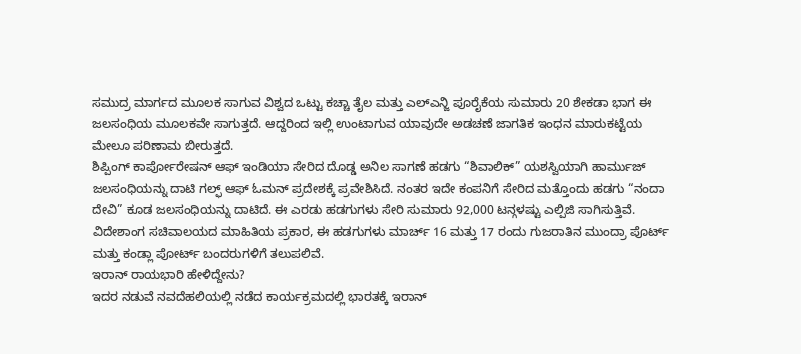ಸಮುದ್ರ ಮಾರ್ಗದ ಮೂಲಕ ಸಾಗುವ ವಿಶ್ವದ ಒಟ್ಟು ಕಚ್ಚಾ ತೈಲ ಮತ್ತು ಎಲ್ಎನ್ಜಿ ಪೂರೈಕೆಯ ಸುಮಾರು 20 ಶೇಕಡಾ ಭಾಗ ಈ ಜಲಸಂಧಿಯ ಮೂಲಕವೇ ಸಾಗುತ್ತದೆ. ಆದ್ದರಿಂದ ಇಲ್ಲಿ ಉಂಟಾಗುವ ಯಾವುದೇ ಅಡಚಣೆ ಜಾಗತಿಕ ಇಂಧನ ಮಾರುಕಟ್ಟೆಯ ಮೇಲೂ ಪರಿಣಾಮ ಬೀರುತ್ತದೆ.
ಶಿಪ್ಪಿಂಗ್ ಕಾರ್ಪೋರೇಷನ್ ಆಫ್ ಇಂಡಿಯಾ ಸೇರಿದ ದೊಡ್ಡ ಅನಿಲ ಸಾಗಣೆ ಹಡಗು “ಶಿವಾಲಿಕ್” ಯಶಸ್ವಿಯಾಗಿ ಹಾರ್ಮುಜ್ ಜಲಸಂಧಿಯನ್ನು ದಾಟಿ ಗಲ್ಫ್ ಆಫ್ ಓಮನ್ ಪ್ರದೇಶಕ್ಕೆ ಪ್ರವೇಶಿಸಿದೆ. ನಂತರ ಇದೇ ಕಂಪನಿಗೆ ಸೇರಿದ ಮತ್ತೊಂದು ಹಡಗು “ನಂದಾ ದೇವಿ” ಕೂಡ ಜಲಸಂಧಿಯನ್ನು ದಾಟಿದೆ. ಈ ಎರಡು ಹಡಗುಗಳು ಸೇರಿ ಸುಮಾರು 92,000 ಟನ್ಗಳಷ್ಟು ಎಲ್ಪಿಜಿ ಸಾಗಿಸುತ್ತಿವೆ. ವಿದೇಶಾಂಗ ಸಚಿವಾಲಯದ ಮಾಹಿತಿಯ ಪ್ರಕಾರ, ಈ ಹಡಗುಗಳು ಮಾರ್ಚ್ 16 ಮತ್ತು 17 ರಂದು ಗುಜರಾತಿನ ಮುಂದ್ರಾ ಪೊರ್ಟ್ ಮತ್ತು ಕಂಡ್ಲಾ ಪೋರ್ಟ್ ಬಂದರುಗಳಿಗೆ ತಲುಪಲಿವೆ.
ಇರಾನ್ ರಾಯಭಾರಿ ಹೇಳಿದ್ದೇನು?
ಇದರ ನಡುವೆ ನವದೆಹಲಿಯಲ್ಲಿ ನಡೆದ ಕಾರ್ಯಕ್ರಮದಲ್ಲಿ ಭಾರತಕ್ಕೆ ಇರಾನ್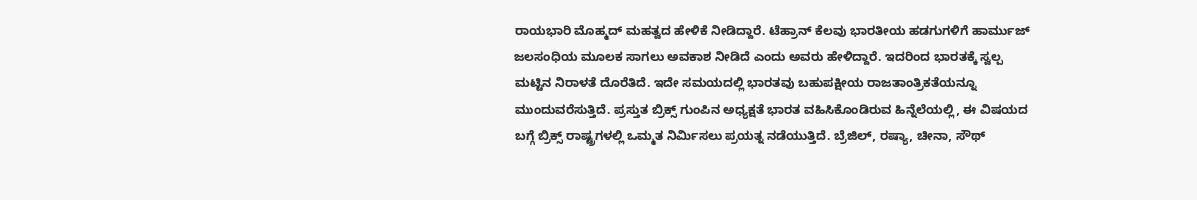ರಾಯಭಾರಿ ಮೊಹ್ಮದ್ ಮಹತ್ವದ ಹೇಳಿಕೆ ನೀಡಿದ್ದಾರೆ. ಟೆಹ್ರಾನ್ ಕೆಲವು ಭಾರತೀಯ ಹಡಗುಗಳಿಗೆ ಹಾರ್ಮುಜ್ ಜಲಸಂಧಿಯ ಮೂಲಕ ಸಾಗಲು ಅವಕಾಶ ನೀಡಿದೆ ಎಂದು ಅವರು ಹೇಳಿದ್ದಾರೆ. ಇದರಿಂದ ಭಾರತಕ್ಕೆ ಸ್ವಲ್ಪ ಮಟ್ಟಿನ ನಿರಾಳತೆ ದೊರೆತಿದೆ. ಇದೇ ಸಮಯದಲ್ಲಿ ಭಾರತವು ಬಹುಪಕ್ಷೀಯ ರಾಜತಾಂತ್ರಿಕತೆಯನ್ನೂ ಮುಂದುವರೆಸುತ್ತಿದೆ. ಪ್ರಸ್ತುತ ಬ್ರಿಕ್ಸ್ ಗುಂಪಿನ ಅಧ್ಯಕ್ಷತೆ ಭಾರತ ವಹಿಸಿಕೊಂಡಿರುವ ಹಿನ್ನೆಲೆಯಲ್ಲಿ, ಈ ವಿಷಯದ ಬಗ್ಗೆ ಬ್ರಿಕ್ಸ್ ರಾಷ್ಟ್ರಗಳಲ್ಲಿ ಒಮ್ಮತ ನಿರ್ಮಿಸಲು ಪ್ರಯತ್ನ ನಡೆಯುತ್ತಿದೆ. ಬ್ರೆಜಿಲ್, ರಷ್ಯಾ, ಚೀನಾ, ಸೌಥ್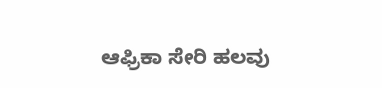ಆಫ್ರಿಕಾ ಸೇರಿ ಹಲವು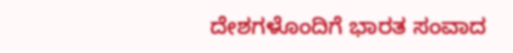ದೇಶಗಳೊಂದಿಗೆ ಭಾರತ ಸಂವಾದ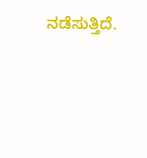ನಡೆಸುತ್ತಿದೆ.